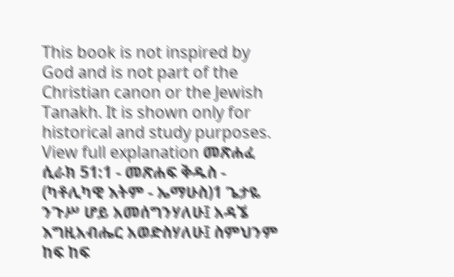This book is not inspired by God and is not part of the Christian canon or the Jewish Tanakh. It is shown only for historical and study purposes. View full explanation መጽሐፈ ሲራክ 51:1 - መጽሐፍ ቅዱስ - (ካቶሊካዊ እትም - ኤማሁስ)1 ጌታዬ ንጉሥ ሆይ አመሰግንሃለሁ፤ አዳኜ እግዚአብሔር አወድስሃለሁ፤ ስምህንም ከፍ ከፍ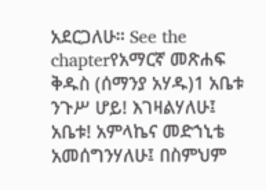አደርጋለሁ። See the chapterየአማርኛ መጽሐፍ ቅዱስ (ሰማንያ አሃዱ)1 አቤቱ ንጉሥ ሆይ! እገዛልሃለሁ፤ አቤቱ! አምላኬና መድኀኒቴ አመሰግንሃለሁ፤ በስምህም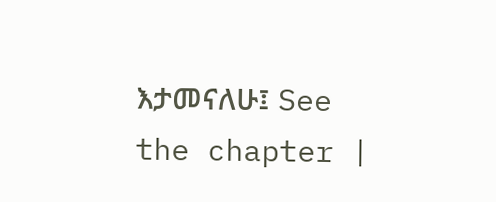እታመናለሁ፤ See the chapter |